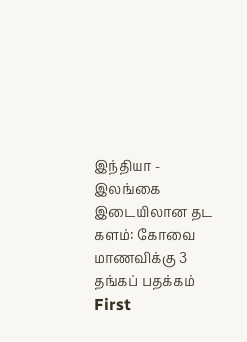இந்தியா - இலங்கை இடையிலான தட களம்: கோவை மாணவிக்கு 3 தங்கப் பதக்கம்
First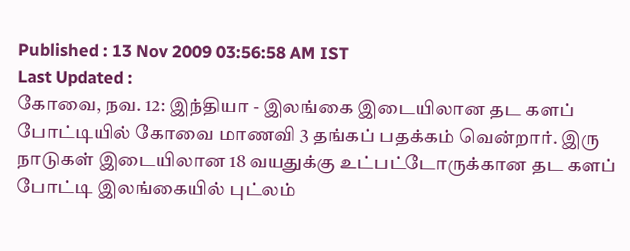Published : 13 Nov 2009 03:56:58 AM IST
Last Updated :
கோவை, நவ. 12: இந்தியா - இலங்கை இடையிலான தட களப் போட்டியில் கோவை மாணவி 3 தங்கப் பதக்கம் வென்றார். இரு நாடுகள் இடையிலான 18 வயதுக்கு உட்பட்டோருக்கான தட களப் போட்டி இலங்கையில் புட்லம்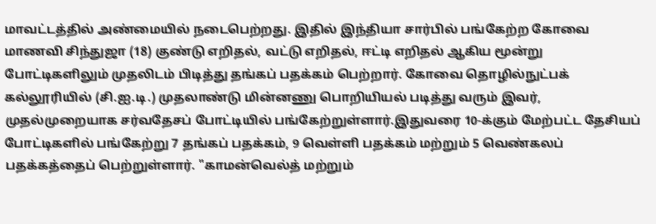மாவட்டத்தில் அண்மையில் நடைபெற்றது. இதில் இந்தியா சார்பில் பங்கேற்ற கோவை மாணவி சிந்துஜா (18) குண்டு எறிதல், வட்டு எறிதல், ஈட்டி எறிதல் ஆகிய மூன்று போட்டிகளிலும் முதலிடம் பிடித்து தங்கப் பதக்கம் பெற்றார். கோவை தொழில்நுட்பக் கல்லூரியில் (சி.ஐ.டி.) முதலாண்டு மின்னணு பொறியியல் படித்து வரும் இவர், முதல்முறையாக சர்வதேசப் போட்டியில் பங்கேற்றுள்ளார்.இதுவரை 10-க்கும் மேற்பட்ட தேசியப் போட்டிகளில் பங்கேற்று 7 தங்கப் பதக்கம், 9 வெள்ளி பதக்கம் மற்றும் 5 வெண்கலப் பதக்கத்தைப் பெற்றுள்ளார். "காமன்வெல்த் மற்றும்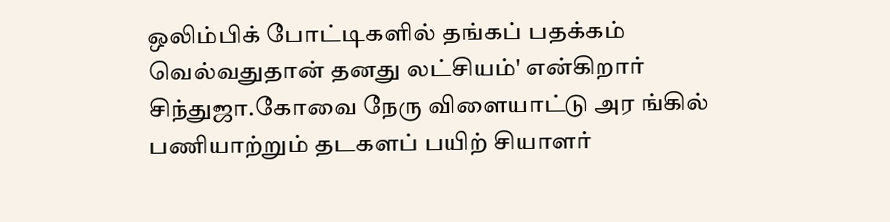ஒலிம்பிக் போட்டிகளில் தங்கப் பதக்கம் வெல்வதுதான் தனது லட்சியம்' என்கிறார் சிந்துஜா.கோவை நேரு விளையாட்டு அர ங்கில் பணியாற்றும் தடகளப் பயிற் சியாளர்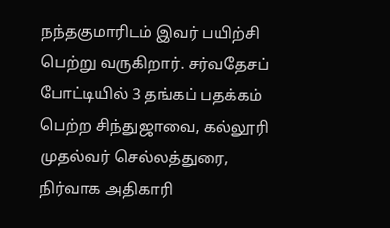நந்தகுமாரிடம் இவர் பயிற்சி பெற்று வருகிறார். சர்வதேசப் போட்டியில் 3 தங்கப் பதக்கம் பெற்ற சிந்துஜாவை, கல்லூரி முதல்வர் செல்லத்துரை, நிர்வாக அதிகாரி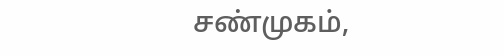சண்முகம்,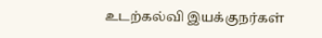உடற்கல்வி இயக்குநர்கள்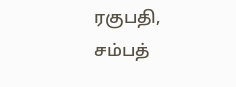ரகுபதி, சம்பத்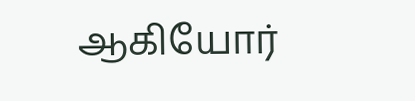ஆகியோர்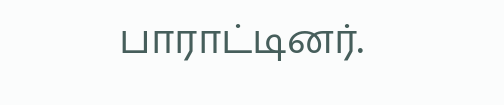பாராட்டினர்.